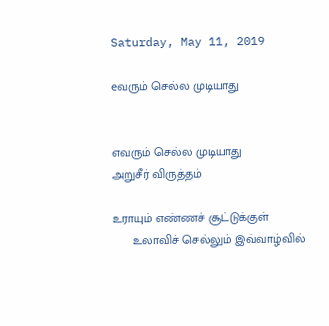Saturday, May 11, 2019

eவரும் செல்ல முடியாது


எவரும் செல்ல முடியாது
அறுசீர் விருத்தம்

உராயும் எண்ணச் சூட்டுக்குள்
      உலாவிச் செல்லும் இவ்வாழ்வில்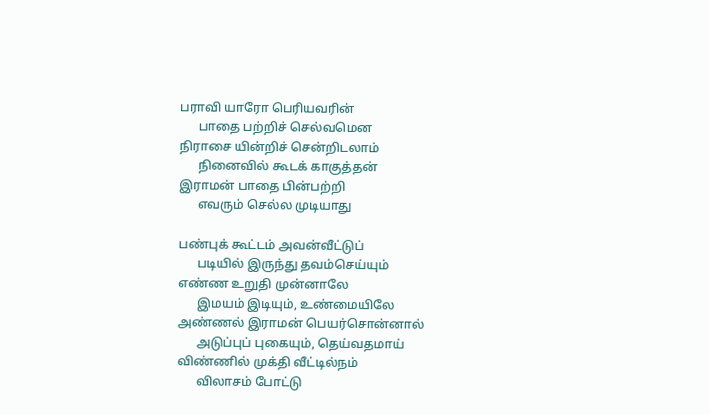பராவி யாரோ பெரியவரின்
      பாதை பற்றிச் செல்வமென
நிராசை யின்றிச் சென்றிடலாம்
      நினைவில் கூடக் காகுத்தன்
இராமன் பாதை பின்பற்றி
      எவரும் செல்ல முடியாது

பண்புக் கூட்டம் அவன்வீட்டுப்
      படியில் இருந்து தவம்செய்யும்
எண்ண உறுதி முன்னாலே
      இமயம் இடியும், உண்மையிலே
அண்ணல் இராமன் பெயர்சொன்னால்
      அடுப்புப் புகையும், தெய்வதமாய்
விண்ணில் முக்தி வீட்டில்நம்
      விலாசம் போட்டு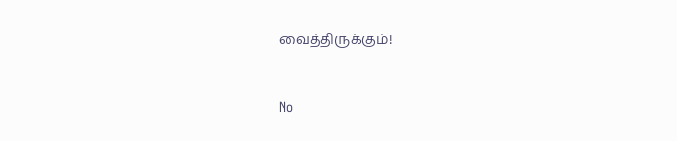வைத்திருக்கும்!



No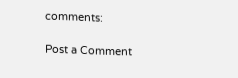comments:

Post a Comment